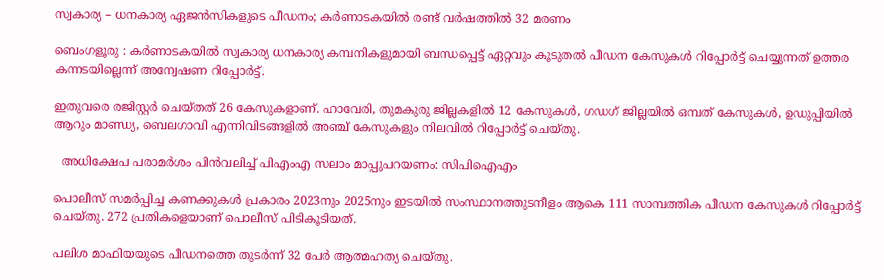സ്വകാര്യ – ധനകാര്യ ഏജൻസികളുടെ പീഡനം; കർണാടകയിൽ രണ്ട് വർഷത്തിൽ 32 മരണം

ബെംഗളൂരു : കർണാടകയിൽ സ്വകാര്യ ധനകാര്യ കമ്പനികളുമായി ബന്ധപ്പെട്ട് ഏറ്റവും കൂടുതൽ പീഡന കേസുകൾ റിപ്പോർട്ട് ചെയ്യുന്നത് ഉത്തര കന്നടയില്ലെന്ന് അന്വേഷണ റിപ്പോർട്ട്.

ഇതുവരെ രജിസ്റ്റർ ചെയ്‌തത്‌ 26 കേസുകളാണ്. ഹാവേരി, തുമകുരു ജില്ലകളിൽ 12 കേസുകൾ, ഗഡഗ് ജില്ലയിൽ ഒമ്പത് കേസുകൾ, ഉഡുപ്പിയിൽ ആറും മാണ്ഡ്യ, ബെലഗാവി എന്നിവിടങ്ങളിൽ അഞ്ച് കേസുകളും നിലവിൽ റിപ്പോർട്ട് ചെയ്‌തു.

  അധിക്ഷേപ പരാമർശം പിൻവലിച്ച് പിഎംഎ സലാം മാപ്പുപറയണം: സിപിഐഎം

പൊലീസ് സമർപ്പിച്ച കണക്കുകൾ പ്രകാരം 2023നും 2025നും ഇടയിൽ സംസ്ഥാനത്തുടനീളം ആകെ 111 സാമ്പത്തിക പീഡന കേസുകൾ റിപ്പോർട്ട് ചെയ്‌തു. 272 പ്രതികളെയാണ്‌ പൊലീസ് പിടികൂടിയത്.

പലിശ മാഫിയയുടെ പീഡനത്തെ തുടർന്ന് 32 പേർ ആത്മഹത്യ ചെയ്‌തു.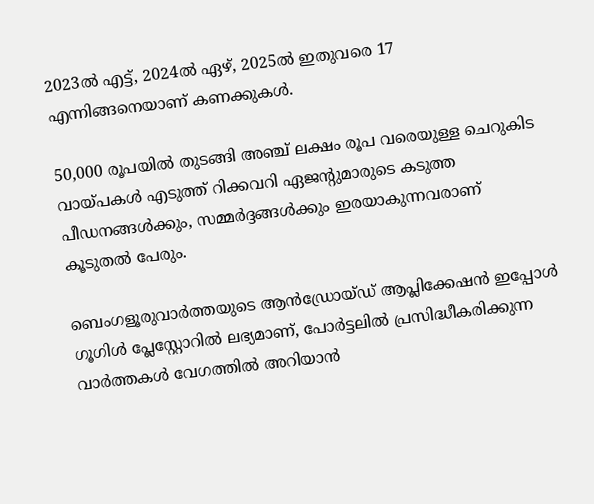2023ൽ എട്ട്, 2024ൽ ഏഴ്, 2025ൽ ഇതുവരെ 17 എന്നിങ്ങനെയാണ് കണക്കുകൾ.

50,000 രൂപയിൽ തുടങ്ങി അഞ്ച് ലക്ഷം രൂപ വരെയുള്ള ചെറുകിട വായ്പകൾ എടുത്ത് റിക്കവറി ഏജന്റുമാരുടെ കടുത്ത പീഡനങ്ങൾക്കും, സമ്മർദ്ദങ്ങൾക്കും ഇരയാകുന്നവരാണ് കൂടുതൽ പേരും.

ബെംഗളൂരുവാർത്തയുടെ ആൻഡ്രോയ്ഡ് ആപ്ലിക്കേഷൻ ഇപ്പോൾ ഗൂഗിൾ പ്ലേസ്റ്റോറിൽ ലഭ്യമാണ്, പോർട്ടലിൽ പ്രസിദ്ധീകരിക്കുന്ന വാർത്തകൾ വേഗത്തിൽ അറിയാൻ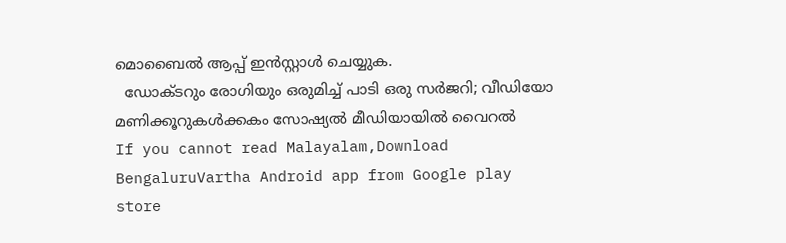മൊബൈൽ ആപ്പ് ഇൻസ്റ്റാൾ ചെയ്യുക.
  ഡോക്ടറും രോഗിയും ഒരുമിച്ച് പാടി ഒരു സർജറി; വീഡിയോ മണിക്കൂറുകൾക്കകം സോഷ്യൽ മീഡിയായിൽ വൈറൽ
If you cannot read Malayalam,Download BengaluruVartha Android app from Google play store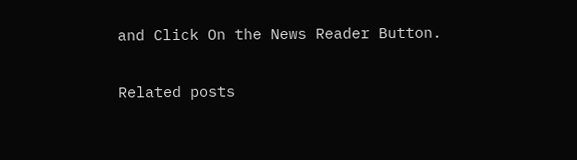and Click On the News Reader Button.

Related posts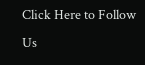Click Here to Follow Us